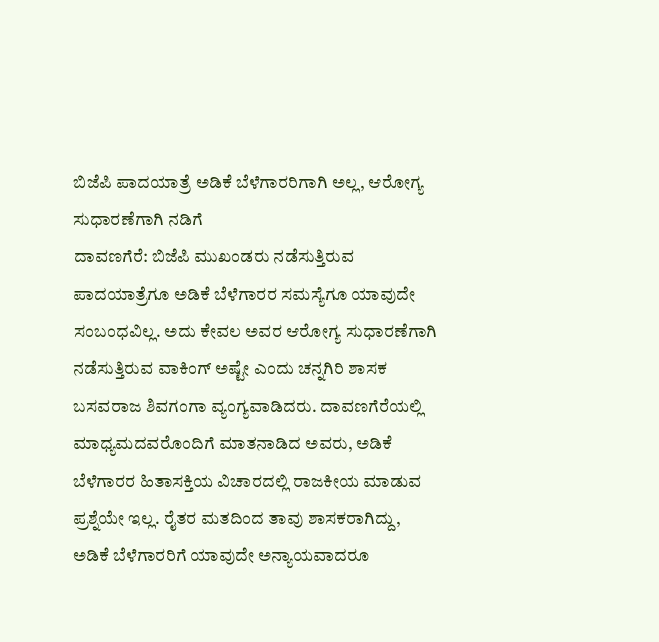ಬಿಜೆಪಿ ಪಾದಯಾತ್ರೆ ಅಡಿಕೆ ಬೆಳೆಗಾರರಿಗಾಗಿ ಅಲ್ಲ, ಆರೋಗ್ಯ ಸುಧಾರಣೆಗಾಗಿ ನಡಿಗೆ
ದಾವಣಗೆರೆ: ಬಿಜೆಪಿ ಮುಖಂಡರು ನಡೆಸುತ್ತಿರುವ ಪಾದಯಾತ್ರೆಗೂ ಅಡಿಕೆ ಬೆಳೆಗಾರರ ಸಮಸ್ಯೆಗೂ ಯಾವುದೇ ಸಂಬಂಧವಿಲ್ಲ. ಅದು ಕೇವಲ ಅವರ ಆರೋಗ್ಯ ಸುಧಾರಣೆಗಾಗಿ ನಡೆಸುತ್ತಿರುವ ವಾಕಿಂಗ್ ಅಷ್ಟೇ ಎಂದು ಚನ್ನಗಿರಿ ಶಾಸಕ ಬಸವರಾಜ ಶಿವಗಂಗಾ ವ್ಯಂಗ್ಯವಾಡಿದರು. ದಾವಣಗೆರೆಯಲ್ಲಿ ಮಾಧ್ಯಮದವರೊಂದಿಗೆ ಮಾತನಾಡಿದ ಅವರು, ಅಡಿಕೆ ಬೆಳೆಗಾರರ ಹಿತಾಸಕ್ತಿಯ ವಿಚಾರದಲ್ಲಿ ರಾಜಕೀಯ ಮಾಡುವ ಪ್ರಶ್ನೆಯೇ ಇಲ್ಲ. ರೈತರ ಮತದಿಂದ ತಾವು ಶಾಸಕರಾಗಿದ್ದು, ಅಡಿಕೆ ಬೆಳೆಗಾರರಿಗೆ ಯಾವುದೇ ಅನ್ಯಾಯವಾದರೂ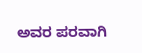ಅವರ ಪರವಾಗಿ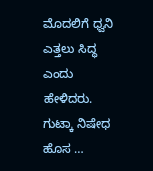ಮೊದಲಿಗೆ ಧ್ವನಿ ಎತ್ತಲು ಸಿದ್ಧ ಎಂದು ಹೇಳಿದರು. ಗುಟ್ಕಾ ನಿಷೇಧ ಹೊಸ …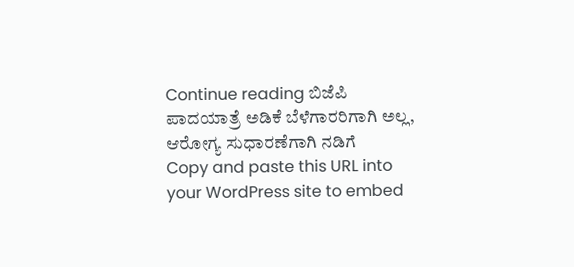Continue reading ಬಿಜೆಪಿ ಪಾದಯಾತ್ರೆ ಅಡಿಕೆ ಬೆಳೆಗಾರರಿಗಾಗಿ ಅಲ್ಲ, ಆರೋಗ್ಯ ಸುಧಾರಣೆಗಾಗಿ ನಡಿಗೆ
Copy and paste this URL into your WordPress site to embed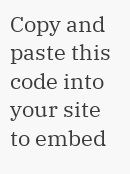Copy and paste this code into your site to embed